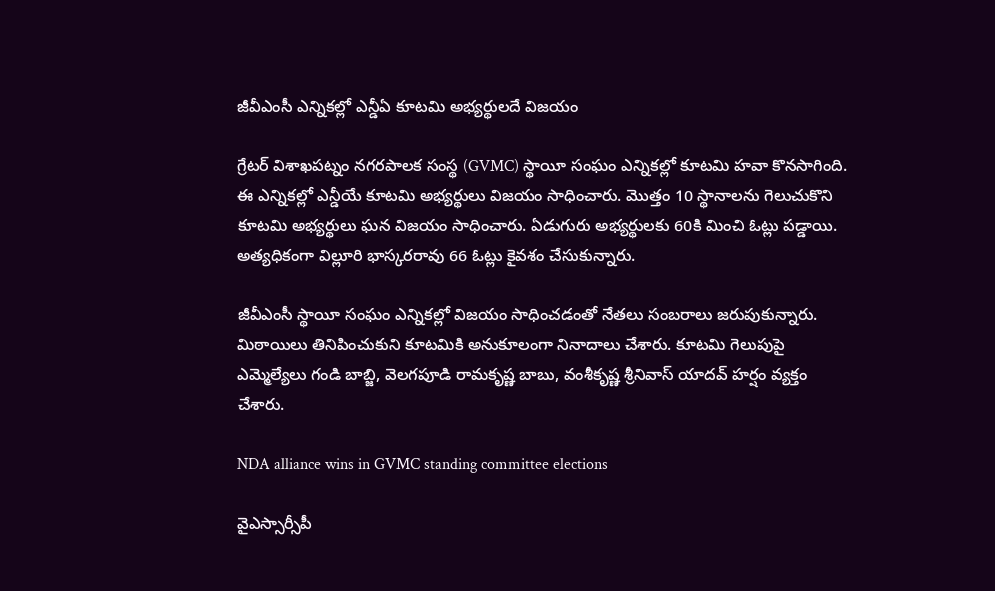జీవీఎంసీ ఎన్నికల్లో ఎన్డీఏ కూటమి అభ్యర్థులదే విజయం

గ్రేటర్ విశాఖపట్నం నగరపాలక సంస్థ (GVMC) స్థాయీ సంఘం ఎన్నికల్లో కూటమి హవా కొనసాగింది. ఈ ఎన్నికల్లో ఎన్డీయే కూటమి అభ్యర్థులు విజయం సాధించారు. మొత్తం 10 స్థానాలను గెలుచుకొని కూటమి అభ్యర్థులు ఘన విజయం సాధించారు. ఏడుగురు అభ్యర్థులకు 60కి మించి ఓట్లు పడ్డాయి. అత్యధికంగా విల్లూరి భాస్కరరావు 66 ఓట్లు కైవశం చేసుకున్నారు.

జీవీఎంసీ స్థాయీ సంఘం ఎన్నికల్లో విజయం సాధించడంతో నేతలు సంబరాలు జరుపుకున్నారు. మిఠాయిలు తినిపించుకుని కూటమికి అనుకూలంగా నినాదాలు చేశారు. కూటమి గెలుపుపై ఎమ్మెల్యేలు గండి బాబ్జి, వెలగపూడి రామకృష్ణ బాబు, వంశీకృష్ణ శ్రీనివాస్‌ యాదవ్‌ హర్షం వ్యక్తం చేశారు.

NDA alliance wins in GVMC standing committee elections

వైఎస్సార్సీపీ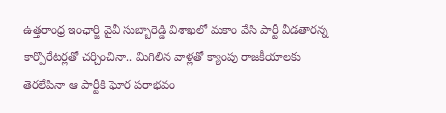ఉత్తరాంధ్ర ఇంఛార్జి వైవీ సుబ్బారెడ్డి విశాఖలో మకాం వేసి పార్టీ వీడతారన్న కార్పొరేటర్లతో చర్చించినా.. మిగిలిన వాళ్లతో క్యాంపు రాజకీయాలకు తెరలేపినా ఆ పార్టీకి ఘోర పరాభవం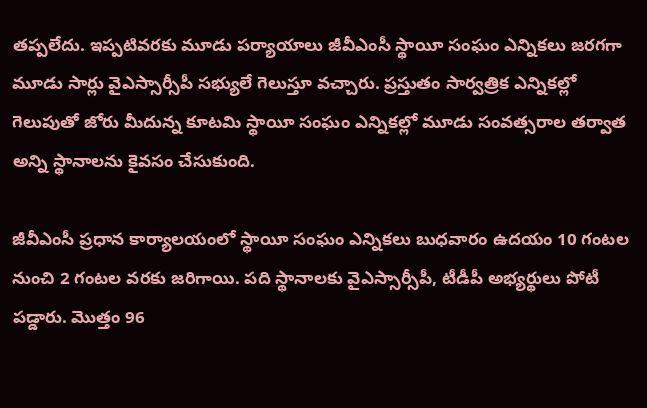తప్పలేదు. ఇప్పటివరకు మూడు పర్యాయాలు జీవీఎంసీ స్థాయీ సంఘం ఎన్నికలు జరగగా మూడు సార్లు వైఎస్సార్సీపీ సభ్యులే గెలుస్తూ వచ్చారు. ప్రస్తుతం సార్వత్రిక ఎన్నికల్లో గెలుపుతో జోరు మీదున్న కూటమి స్థాయీ సంఘం ఎన్నికల్లో మూడు సంవత్సరాల తర్వాత అన్ని స్థానాలను కైవసం చేసుకుంది.

జీవీఎంసీ ప్రధాన కార్యాలయంలో స్థాయీ సంఘం ఎన్నికలు బుధవారం ఉదయం 10 గంటల నుంచి 2 గంటల వరకు జరిగాయి. పది స్థానాలకు వైఎస్సార్సీపీ, టీడీపీ అభ్యర్థులు పోటీ పడ్డారు. మొత్తం 96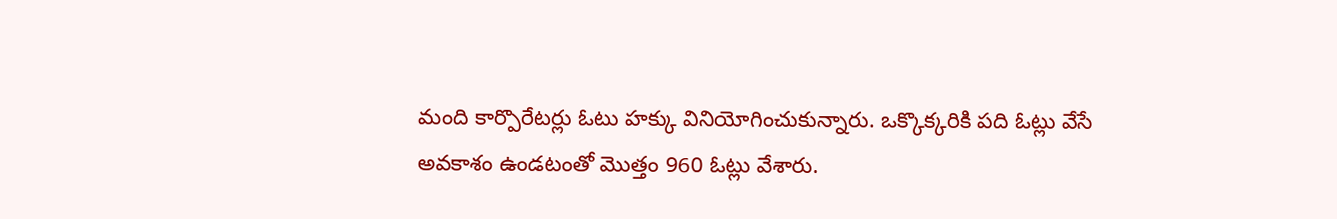మంది కార్పొరేటర్లు ఓటు హక్కు వినియోగించుకున్నారు. ఒక్కొక్కరికి పది ఓట్లు వేసే అవకాశం ఉండటంతో మొత్తం 960 ఓట్లు వేశారు.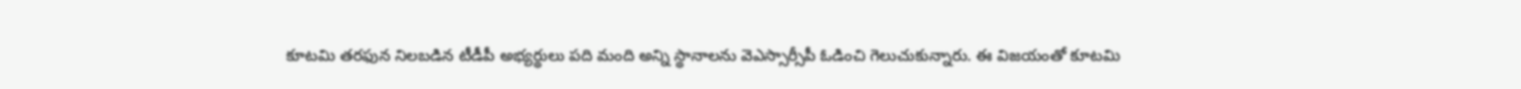కూటమి తరఫున నిలబడిన టీడీపీ అభ్యర్థులు పది మంది అన్ని స్థానాలను వెఎస్సార్సీపీ ఓడించి గెలుచుకున్నారు. ఈ విజయంతో కూటమి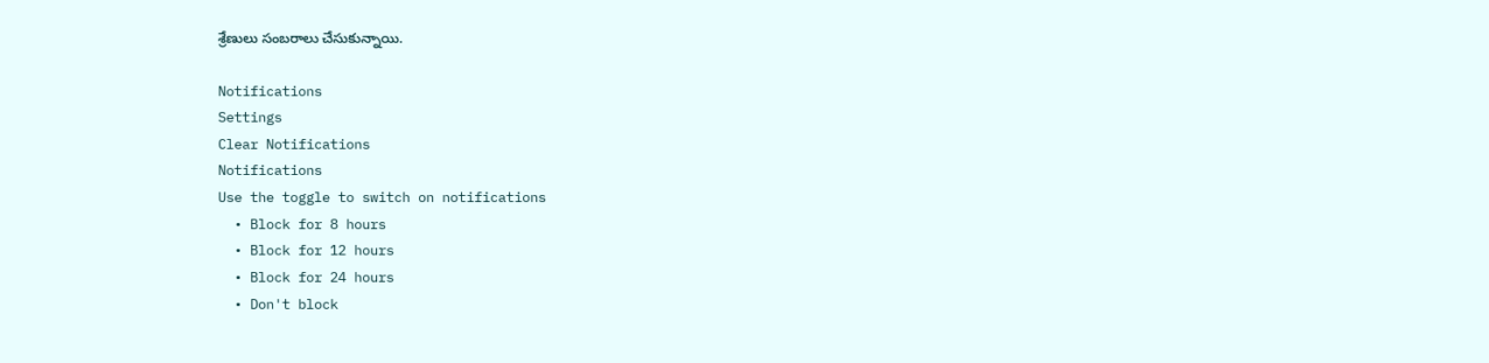శ్రేణులు సంబరాలు చేసుకున్నాయి.

Notifications
Settings
Clear Notifications
Notifications
Use the toggle to switch on notifications
  • Block for 8 hours
  • Block for 12 hours
  • Block for 24 hours
  • Don't block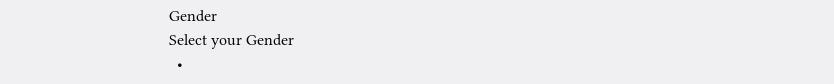Gender
Select your Gender
  •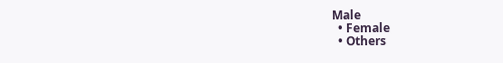Male
  • Female
  • Others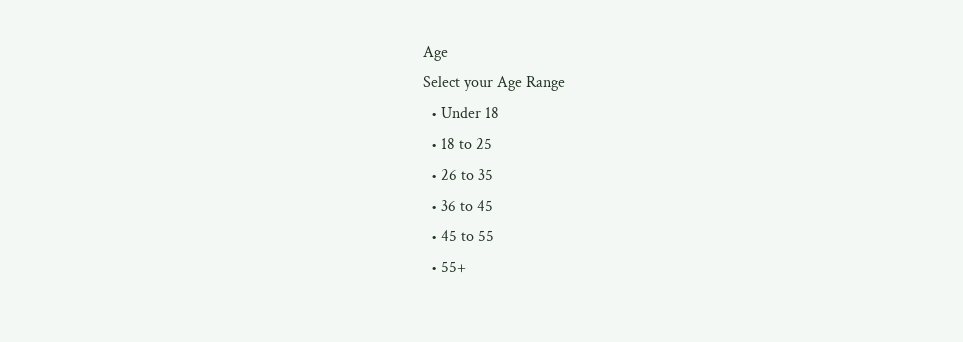Age
Select your Age Range
  • Under 18
  • 18 to 25
  • 26 to 35
  • 36 to 45
  • 45 to 55
  • 55+